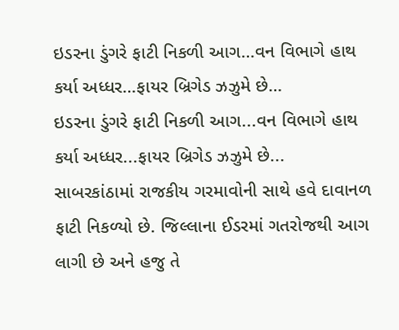ઇડરના ડુંગરે ફાટી નિકળી આગ…વન વિભાગે હાથ કર્યા અધ્ધર…ફાયર બ્રિગેડ ઝઝુમે છે…
ઇડરના ડુંગરે ફાટી નિકળી આગ...વન વિભાગે હાથ કર્યા અધ્ધર...ફાયર બ્રિગેડ ઝઝુમે છે...
સાબરકાંઠામાં રાજકીય ગરમાવોની સાથે હવે દાવાનળ ફાટી નિકળ્યો છે. જિલ્લાના ઈડરમાં ગતરોજથી આગ લાગી છે અને હજુ તે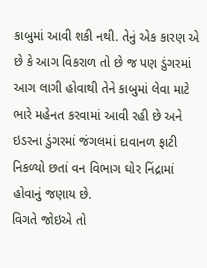કાબુમાં આવી શકી નથી. તેનું એક કારણ એ છે કે આગ વિકરાળ તો છે જ પણ ડુંગરમાં આગ લાગી હોવાથી તેને કાબુમાં લેવા માટે ભારે મહેનત કરવામાં આવી રહી છે અને ઇડરના ડુંગરમાં જંગલમાં દાવાનળ ફાટી નિકળ્યો છતાં વન વિભાગ ઘોર નિંદ્રામાં હોવાનું જણાય છે.
વિગતે જોઇએ તો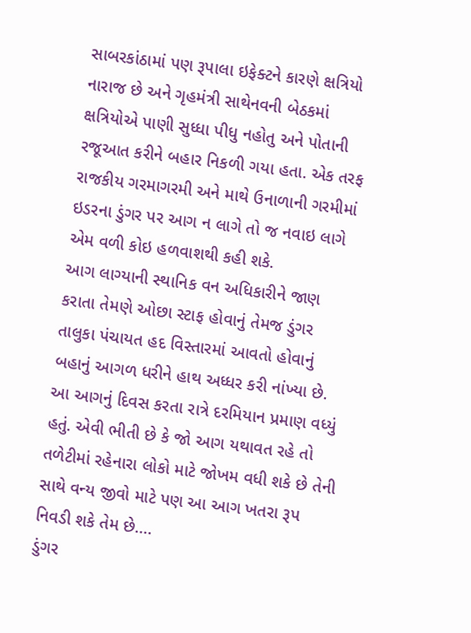સાબરકાંઠામાં પણ રૂપાલા ઇફેક્ટને કારણે ક્ષત્રિયો નારાજ છે અને ગૃહમંત્રી સાથેનવની બેઠકમાં ક્ષત્રિયોએ પાણી સુધ્ધા પીધુ નહોતુ અને પોતાની રજૂઆત કરીને બહાર નિકળી ગયા હતા. એક તરફ રાજકીય ગરમાગરમી અને માથે ઉનાળાની ગરમીમાં ઇડરના ડુંગર પર આગ ન લાગે તો જ નવાઇ લાગે એમ વળી કોઇ હળવાશથી કહી શકે.
આગ લાગ્યાની સ્થાનિક વન અધિકારીને જાણ કરાતા તેમણે ઓછા સ્ટાફ હોવાનું તેમજ ડુંગર તાલુકા પંચાયત હદ વિસ્તારમાં આવતો હોવાનું બહાનું આગળ ધરીને હાથ અધ્ધર કરી નાંખ્યા છે. આ આગનું દિવસ કરતા રાત્રે દરમિયાન પ્રમાણ વધ્યું હતું. એવી ભીતી છે કે જો આગ યથાવત રહે તો તળેટીમાં રહેનારા લોકો માટે જોખમ વધી શકે છે તેની સાથે વન્ય જીવો માટે પણ આ આગ ખતરા રૂપ નિવડી શકે તેમ છે….
ડુંગર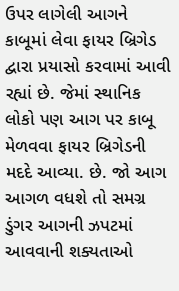ઉપર લાગેલી આગને કાબૂમાં લેવા ફાયર બ્રિગેડ દ્વારા પ્રયાસો કરવામાં આવી રહ્યાં છે. જેમાં સ્થાનિક લોકો પણ આગ પર કાબૂ મેળવવા ફાયર બ્રિગેડની મદદે આવ્યા. છે. જો આગ આગળ વધશે તો સમગ્ર ડુંગર આગની ઝપટમાં આવવાની શક્યતાઓ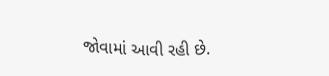જોવામાં આવી રહી છે.